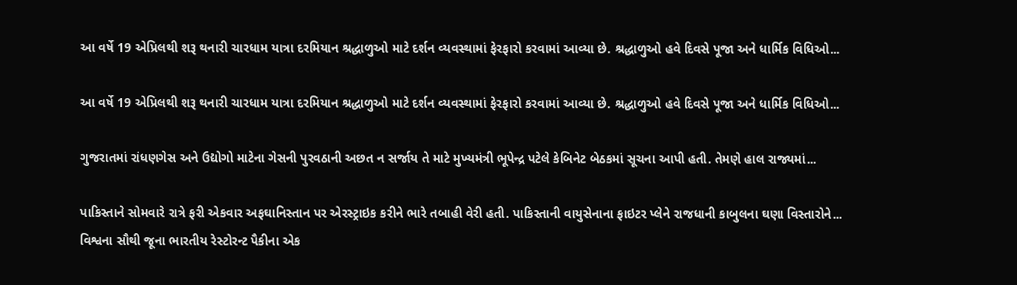આ વર્ષે 19 એપ્રિલથી શરૂ થનારી ચારધામ યાત્રા દરમિયાન શ્રદ્ધાળુઓ માટે દર્શન વ્યવસ્થામાં ફેરફારો કરવામાં આવ્યા છે. શ્રદ્ધાળુઓ હવે દિવસે પૂજા અને ધાર્મિક વિધિઓ...

આ વર્ષે 19 એપ્રિલથી શરૂ થનારી ચારધામ યાત્રા દરમિયાન શ્રદ્ધાળુઓ માટે દર્શન વ્યવસ્થામાં ફેરફારો કરવામાં આવ્યા છે. શ્રદ્ધાળુઓ હવે દિવસે પૂજા અને ધાર્મિક વિધિઓ...

ગુજરાતમાં રાંધણગેસ અને ઉદ્યોગો માટેના ગેસની પુરવઠાની અછત ન સર્જાય તે માટે મુખ્યમંત્રી ભૂપેન્દ્ર પટેલે કેબિનેટ બેઠકમાં સૂચના આપી હતી. તેમણે હાલ રાજ્યમાં...

પાકિસ્તાને સોમવારે રાત્રે ફરી એકવાર અફઘાનિસ્તાન પર એરસ્ટ્રાઇક કરીને ભારે તબાહી વેરી હતી. પાકિસ્તાની વાયુસેનાના ફાઇટર પ્લેને રાજધાની કાબુલના ઘણા વિસ્તારોને...
વિશ્વના સૌથી જૂના ભારતીય રેસ્ટોરન્ટ પૈકીના એક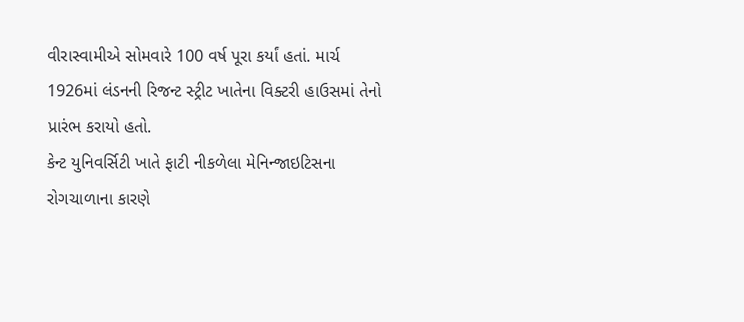વીરાસ્વામીએ સોમવારે 100 વર્ષ પૂરા કર્યાં હતાં. માર્ચ 1926માં લંડનની રિજન્ટ સ્ટ્રીટ ખાતેના વિક્ટરી હાઉસમાં તેનો પ્રારંભ કરાયો હતો.
કેન્ટ યુનિવર્સિટી ખાતે ફાટી નીકળેલા મેનિન્જાઇટિસના રોગચાળાના કારણે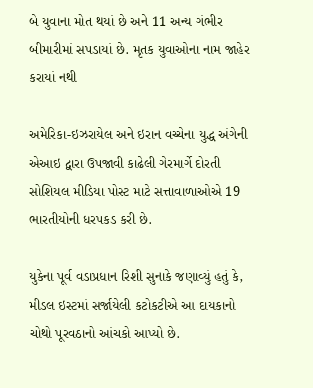બે યુવાના મોત થયાં છે અને 11 અન્ય ગંભીર બીમારીમાં સપડાયાં છે. મૃતક યુવાઓના નામ જાહેર કરાયાં નથી

અમેરિકા-ઇઝરાયેલ અને ઇરાન વચ્ચેના યુદ્ધ અંગેની એઆઇ દ્વારા ઉપજાવી કાઢેલી ગેરમાર્ગે દોરતી સોશિયલ મીડિયા પોસ્ટ માટે સત્તાવાળાઓએ 19 ભારતીયોની ધરપકડ કરી છે.

યુકેના પૂર્વ વડાપ્રધાન રિશી સુનાકે જણાવ્યું હતું કે, મીડલ ઇસ્ટમાં સર્જાયેલી કટોકટીએ આ દાયકાનો ચોથો પૂરવઠાનો આંચકો આપ્યો છે.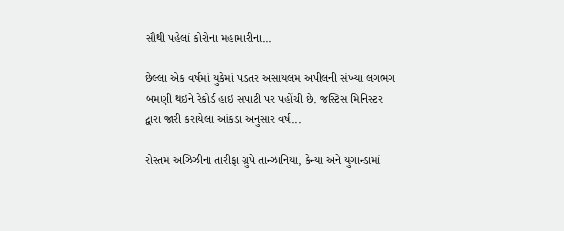સૌથી પહેલાં કોરોના મહામારીના...

છેલ્લા એક વર્ષમાં યુકેમાં પડતર અસાયલમ અપીલની સંખ્યા લગભગ બમણી થઇને રેકોર્ડ હાઇ સપાટી પર પહોંચી છે. જસ્ટિસ મિનિસ્ટર દ્વારા જારી કરાયેલા આંકડા અનુસાર વર્ષ...

રોસ્તમ અઝિઝીના તારીફા ગ્રુપે તાન્ઝાનિયા, કેન્યા અને યુગાન્ડામાં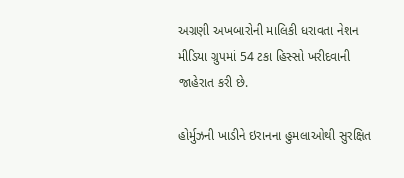અગ્રણી અખબારોની માલિકી ધરાવતા નેશન મીડિયા ગ્રુપમાં 54 ટકા હિસ્સો ખરીદવાની જાહેરાત કરી છે.

હોર્મુઝની ખાડીને ઇરાનના હુમલાઓથી સુરક્ષિત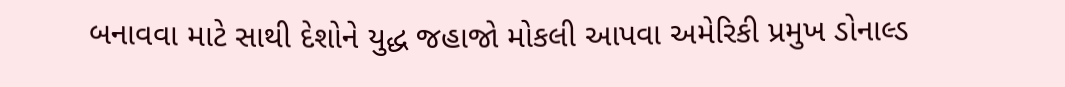બનાવવા માટે સાથી દેશોને યુદ્ધ જહાજો મોકલી આપવા અમેરિકી પ્રમુખ ડોનાલ્ડ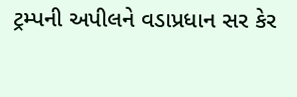ટ્રમ્પની અપીલને વડાપ્રધાન સર કેર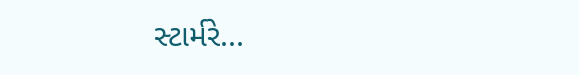સ્ટાર્મરે...